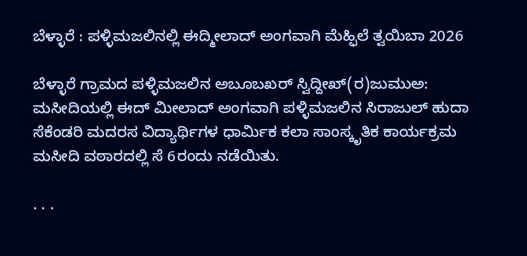ಬೆಳ್ಳಾರೆ : ಪಳ್ಳಿಮಜಲಿನಲ್ಲಿ ಈದ್ಮೀಲಾದ್ ಅಂಗವಾಗಿ ಮೆಹ್ಫಿಲೆ ತ್ವಯಿಬಾ 2026

ಬೆಳ್ಳಾರೆ ಗ್ರಾಮದ ಪಳ್ಳಿಮಜಲಿನ ಅಬೂಬಖರ್ ಸ್ವಿದ್ದೀಖ್(ರ)ಜುಮುಅ: ಮಸೀದಿಯಲ್ಲಿ ಈದ್ ಮೀಲಾದ್ ಅಂಗವಾಗಿ ಪಳ್ಳಿಮಜಲಿನ ಸಿರಾಜುಲ್ ಹುದಾ ಸೆಕೆಂಡರಿ ಮದರಸ ವಿದ್ಯಾರ್ಥಿಗಳ ಧಾರ್ಮಿಕ ಕಲಾ‌ ಸಾಂಸ್ಕೃತಿಕ ಕಾರ್ಯಕ್ರಮ ಮಸೀದಿ ವಠಾರದಲ್ಲಿ ಸೆ 6ರಂದು ನಡೆಯಿತು.

. . .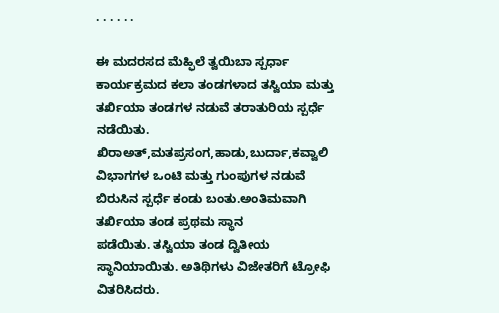. . . . . .

ಈ ಮದರಸದ ಮೆಹ್ಫಿಲೆ ತ್ವಯಿಬಾ ಸ್ಪರ್ಧಾ ಕಾರ್ಯಕ್ರಮದ ಕಲಾ ತಂಡಗಳಾದ ತಸ್ವಿಯಾ ಮತ್ತು ತರ್ಖಿಯಾ ತಂಡಗಳ ನಡುವೆ ತರಾತುರಿಯ ಸ್ಪರ್ಧೆ ನಡೆಯಿತು. ಖಿರಾಅತ್,ಮತಪ್ರಸಂಗ,ಹಾಡು,ಬುರ್ದಾ,ಕವ್ವಾಲಿ ವಿಭಾಗಗಳ ಒಂಟಿ ಮತ್ತು ಗುಂಪುಗಳ ನಡುವೆ ಬಿರುಸಿನ ಸ್ಪರ್ಧೆ ಕಂಡು ಬಂತು.ಅಂತಿಮವಾಗಿ ತರ್ಖಿಯಾ ತಂಡ ಪ್ರಥಮ ಸ್ಥಾನ‌
ಪಡೆಯಿತು. ತಸ್ವಿಯಾ ತಂಡ ದ್ವಿತೀಯ ಸ್ಥಾನಿಯಾಯಿತು. ಅತಿಥಿಗಳು ವಿಜೇತರಿಗೆ ಟ್ರೋಫಿ ವಿತರಿಸಿದರು.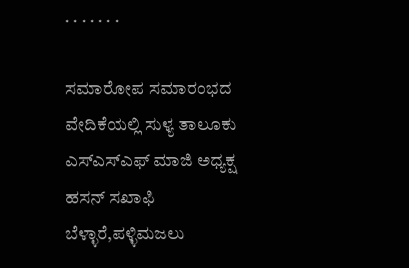. . . . . . .

ಸಮಾರೋಪ ಸಮಾರಂಭದ ವೇದಿಕೆಯಲ್ಲಿ ಸುಳ್ಯ ತಾಲೂಕು ಎಸ್ಎಸ್ಎಫ್ ಮಾಜಿ ಅಧ್ಯಕ್ಷ ಹಸನ್ ಸಖಾಫಿ ಬೆಳ್ಳಾರೆ,ಪಳ್ಳಿಮಜಲು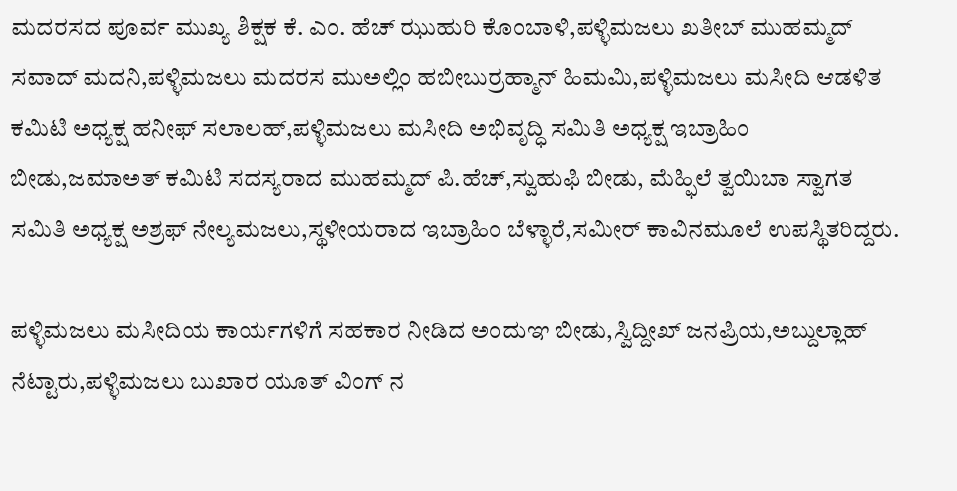ಮದರಸದ ಪೂರ್ವ ಮುಖ್ಯ ಶಿಕ್ಷಕ ಕೆ. ಎಂ. ಹೆಚ್ ಝುಹುರಿ ಕೊಂಬಾಳಿ,ಪಳ್ಳಿಮಜಲು ಖತೀಬ್ ಮುಹಮ್ಮದ್ ಸವಾದ್ ಮದನಿ,ಪಳ್ಳಿಮಜಲು ಮದರಸ ಮುಅಲ್ಲಿಂ ಹಬೀಬುರ್ರಹ್ಮಾನ್ ಹಿಮಮಿ,ಪಳ್ಳಿಮಜಲು ಮಸೀದಿ ಆಡಳಿತ ಕಮಿಟಿ ಅಧ್ಯಕ್ಷ ಹನೀಫ್ ಸಲಾಲಹ್,ಪಳ್ಳಿಮಜಲು ಮಸೀದಿ ಅಭಿವೃದ್ಧಿ ಸಮಿತಿ ಅಧ್ಯಕ್ಷ ಇಬ್ರಾಹಿಂ ಬೀಡು,ಜಮಾಅತ್ ಕಮಿಟಿ ಸದಸ್ಯರಾದ ಮುಹಮ್ಮದ್ ಪಿ.ಹೆಚ್,ಸ್ವುಹುಫಿ ಬೀಡು, ಮೆಹ್ಫಿಲೆ ತ್ವಯಿಬಾ ಸ್ವಾಗತ ಸಮಿತಿ ಅಧ್ಯಕ್ಷ ಅಶ್ರಫ್ ನೇಲ್ಯಮಜಲು,ಸ್ಥಳೀಯರಾದ ಇಬ್ರಾಹಿಂ ಬೆಳ್ಳಾರೆ,ಸಮೀರ್ ಕಾವಿನಮೂಲೆ ಉಪಸ್ಥಿತರಿದ್ದರು.

ಪಳ್ಳಿಮಜಲು ಮಸೀದಿಯ ಕಾರ್ಯಗಳಿಗೆ ಸಹಕಾರ ನೀಡಿದ ಅಂದುಞ ಬೀಡು,ಸ್ವಿದ್ದೀಖ್ ಜನಪ್ರಿಯ,ಅಬ್ದುಲ್ಲಾಹ್ ನೆಟ್ಟಾರು,ಪಳ್ಳಿಮಜಲು ಬುಖಾರ ಯೂತ್ ವಿಂಗ್ ನ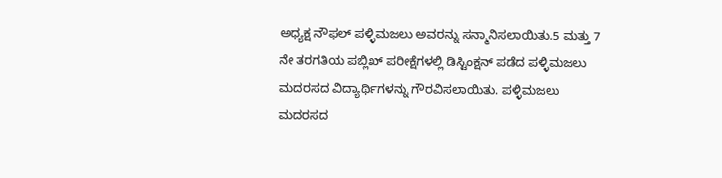ಅಧ್ಯಕ್ಷ ನೌಫಲ್ ಪಳ್ಳಿಮಜಲು ಅವರನ್ನು ಸನ್ಮಾನಿಸಲಾಯಿತು.5 ಮತ್ತು 7 ನೇ ತರಗತಿಯ ಪಬ್ಲಿಖ್ ಪರೀಕ್ಷೆಗಳಲ್ಲಿ ಡಿಸ್ಟಿಂಕ್ಷನ್ ಪಡೆದ ಪಳ್ಳಿಮಜಲು ಮದರಸದ ವಿದ್ಯಾರ್ಥಿಗಳನ್ನು ಗೌರವಿಸಲಾಯಿತು. ಪಳ್ಳಿಮಜಲು ಮದರಸದ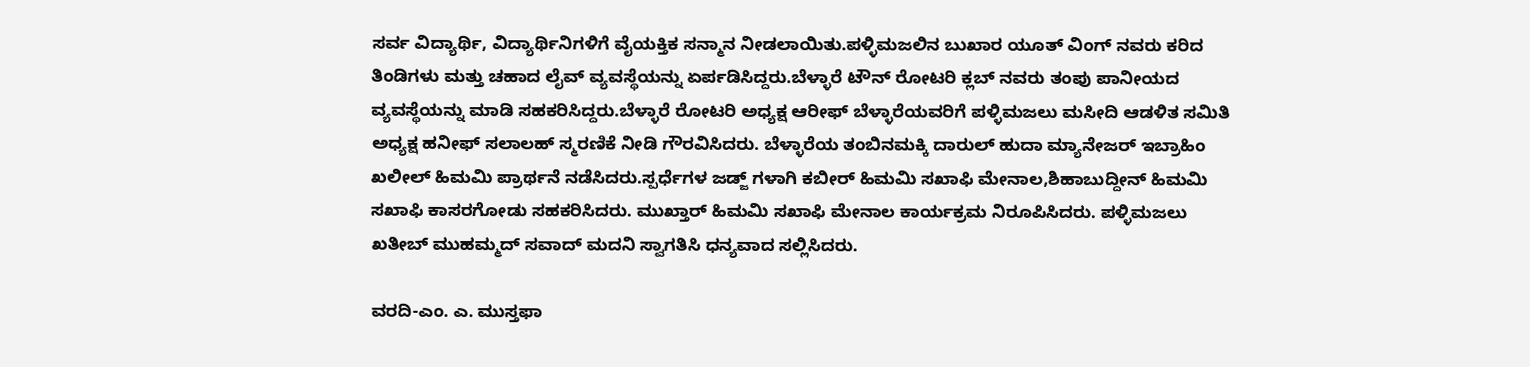ಸರ್ವ ವಿದ್ಯಾರ್ಥಿ, ವಿದ್ಯಾರ್ಥಿನಿಗಳಿಗೆ ವೈಯಕ್ತಿಕ ಸನ್ಮಾನ ನೀಡಲಾಯಿತು.ಪಳ್ಳಿಮಜಲಿನ ಬುಖಾರ ಯೂತ್ ವಿಂಗ್ ನವರು ಕರಿದ ತಿಂಡಿಗಳು ಮತ್ತು ಚಹಾದ ಲೈವ್ ವ್ಯವಸ್ಥೆಯನ್ನು ಏರ್ಪಡಿಸಿದ್ದರು.ಬೆಳ್ಳಾರೆ ಟೌನ್ ರೋಟರಿ ಕ್ಲಬ್ ನವರು ತಂಪು ಪಾನೀಯದ ವ್ಯವಸ್ಥೆಯನ್ನು ಮಾಡಿ ಸಹಕರಿಸಿದ್ದರು.ಬೆಳ್ಳಾರೆ ರೋಟರಿ ಅಧ್ಯಕ್ಷ ಆರೀಫ್ ಬೆಳ್ಳಾರೆಯವರಿಗೆ ಪಳ್ಳಿಮಜಲು ಮಸೀದಿ ಆಡಳಿತ ಸಮಿತಿ ಅಧ್ಯಕ್ಷ ಹನೀಫ್ ಸಲಾಲಹ್ ಸ್ಮರಣಿಕೆ ನೀಡಿ ಗೌರವಿಸಿದರು. ಬೆಳ್ಳಾರೆಯ ತಂಬಿನಮಕ್ಕಿ ದಾರುಲ್ ಹುದಾ ಮ್ಯಾನೇಜರ್ ಇಬ್ರಾಹಿಂ ಖಲೀಲ್ ಹಿಮಮಿ ಪ್ರಾರ್ಥನೆ ನಡೆಸಿದರು.ಸ್ಪರ್ಧೆಗಳ ಜಡ್ಜ್ ಗಳಾಗಿ ಕಬೀರ್ ಹಿಮಮಿ ಸಖಾಫಿ ಮೇನಾಲ,ಶಿಹಾಬುದ್ದೀನ್ ಹಿಮಮಿ ಸಖಾಫಿ ಕಾಸರಗೋಡು ಸಹಕರಿಸಿದರು. ಮುಖ್ತಾರ್ ಹಿಮಮಿ ಸಖಾಫಿ ಮೇನಾಲ ಕಾರ್ಯಕ್ರಮ ನಿರೂಪಿಸಿದರು. ಪಳ್ಳಿಮಜಲು ಖತೀಬ್ ಮುಹಮ್ಮದ್ ಸವಾದ್ ಮದನಿ ಸ್ವಾಗತಿಸಿ ಧನ್ಯವಾದ ಸಲ್ಲಿಸಿದರು.

ವರದಿ-ಎಂ. ಎ. ಮುಸ್ತಫಾ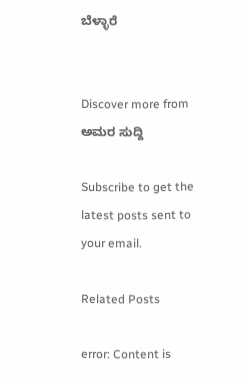ಬೆಳ್ಳಾರೆ


Discover more from ಅಮರ ಸುದ್ದಿ

Subscribe to get the latest posts sent to your email.

Related Posts

error: Content is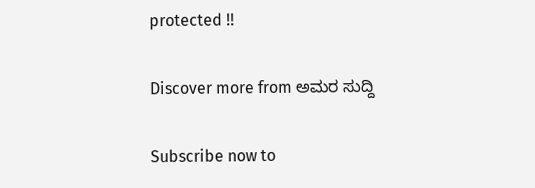protected !!

Discover more from ಅಮರ ಸುದ್ದಿ

Subscribe now to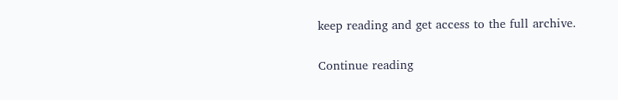keep reading and get access to the full archive.

Continue reading